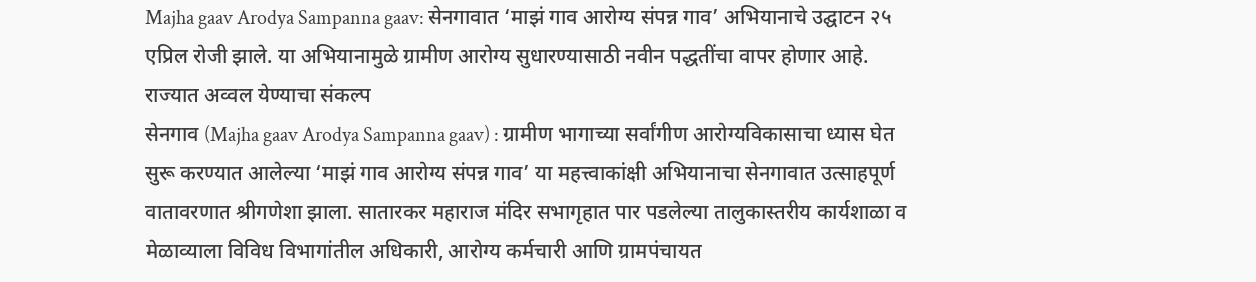Majha gaav Arodya Sampanna gaav: सेनगावात ‘माझं गाव आरोग्य संपन्न गाव’ अभियानाचे उद्घाटन २५ एप्रिल रोजी झाले. या अभियानामुळे ग्रामीण आरोग्य सुधारण्यासाठी नवीन पद्धतींचा वापर होणार आहे.
राज्यात अव्वल येण्याचा संकल्प
सेनगाव (Majha gaav Arodya Sampanna gaav) : ग्रामीण भागाच्या सर्वांगीण आरोग्यविकासाचा ध्यास घेत सुरू करण्यात आलेल्या ‘माझं गाव आरोग्य संपन्न गाव’ या महत्त्वाकांक्षी अभियानाचा सेनगावात उत्साहपूर्ण वातावरणात श्रीगणेशा झाला. सातारकर महाराज मंदिर सभागृहात पार पडलेल्या तालुकास्तरीय कार्यशाळा व मेळाव्याला विविध विभागांतील अधिकारी, आरोग्य कर्मचारी आणि ग्रामपंचायत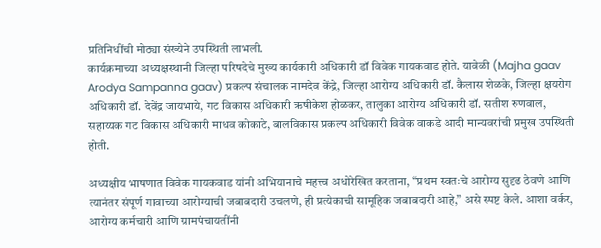प्रतिनिधींची मोठ्या संख्येने उपस्थिती लाभली.
कार्यक्रमाच्या अध्यक्षस्थानी जिल्हा परिषदेचे मुख्य कार्यकारी अधिकारी डॉ विवेक गायकवाड होते. यावेळी (Majha gaav Arodya Sampanna gaav) प्रकल्प संचालक नामदेव केंद्रे, जिल्हा आरोग्य अधिकारी डॉ. कैलास शेळके, जिल्हा क्षयरोग अधिकारी डॉ. देवेंद्र जायभाये, गट विकास अधिकारी ऋषीकेश होळकर, तालुका आरोग्य अधिकारी डॉ. सतीश रुणवाल, सहाय्यक गट विकास अधिकारी माधव कोकाटे, बालविकास प्रकल्प अधिकारी विवेक वाकडे आदी मान्यवरांची प्रमुख उपस्थिती होती.

अध्यक्षीय भाषणात विवेक गायकवाड यांनी अभियानाचे महत्त्व अधोरेखित करताना, “प्रथम स्वतःचे आरोग्य सुदृढ ठेवणे आणि त्यानंतर संपूर्ण गावाच्या आरोग्याची जबाबदारी उचलणे, ही प्रत्येकाची सामूहिक जबाबदारी आहे,” असे स्पष्ट केले. आशा वर्कर, आरोग्य कर्मचारी आणि ग्रामपंचायतींनी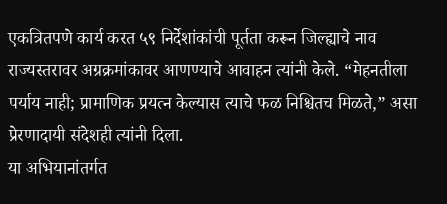एकत्रितपणे कार्य करत ५९ निर्देशांकांची पूर्तता करून जिल्ह्याचे नाव राज्यस्तरावर अग्रक्रमांकावर आणण्याचे आवाहन त्यांनी केले. “मेहनतीला पर्याय नाही; प्रामाणिक प्रयत्न केल्यास त्याचे फळ निश्चितच मिळते,” असा प्रेरणादायी संदेशही त्यांनी दिला.
या अभियानांतर्गत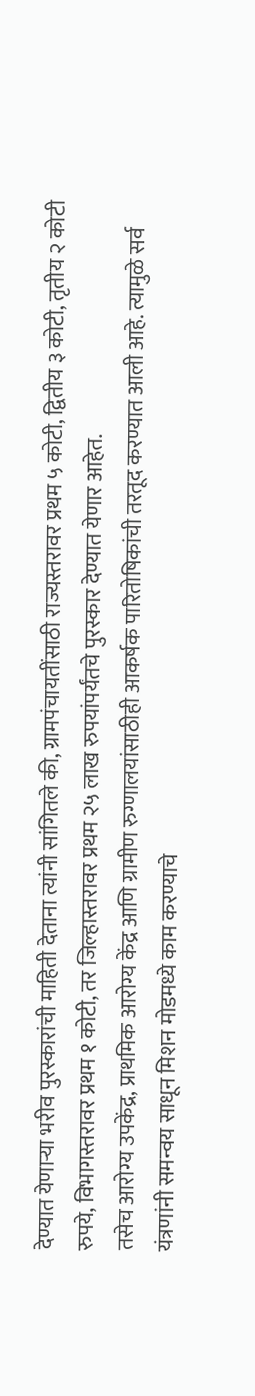देण्यात येणाऱ्या भरीव पुरस्कारांची माहिती देताना त्यांनी सांगितले की, ग्रामपंचायतींसाठी राज्यस्तरावर प्रथम ५ कोटी, द्वितीय ३ कोटी, तृतीय २ कोटी रुपये, विभागस्तरावर प्रथम १ कोटी, तर जिल्हास्तरावर प्रथम २५ लाख रुपयांपर्यंतचे पुरस्कार देण्यात येणार आहेत.
तसेच आरोग्य उपकेंद्र, प्राथमिक आरोग्य केंद्र आणि ग्रामीण रुग्णालयांसाठीही आकर्षक पारितोषिकांची तरतूद करण्यात आली आहे. त्यामुळे सर्व यंत्रणांनी समन्वय साधून मिशन मोडमध्ये काम करण्याचे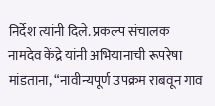निर्देश त्यांनी दिले. प्रकल्प संचालक नामदेव केंद्रे यांनी अभियानाची रूपरेषा मांडताना, “नावीन्यपूर्ण उपक्रम राबवून गाव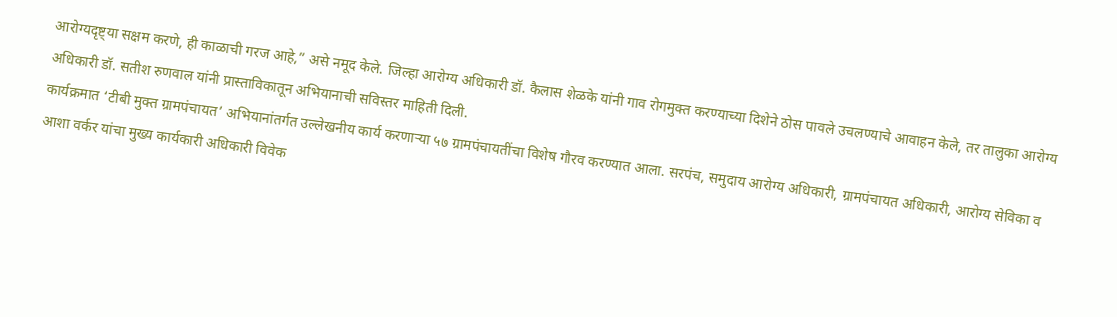आरोग्यदृष्ट्या सक्षम करणे, ही काळाची गरज आहे,” असे नमूद केले. जिल्हा आरोग्य अधिकारी डॉ. कैलास शेळके यांनी गाव रोगमुक्त करण्याच्या दिशेने ठोस पावले उचलण्याचे आवाहन केले, तर तालुका आरोग्य अधिकारी डॉ. सतीश रुणवाल यांनी प्रास्ताविकातून अभियानाची सविस्तर माहिती दिली.
कार्यक्रमात ‘टीबी मुक्त ग्रामपंचायत’ अभियानांतर्गत उल्लेखनीय कार्य करणाऱ्या ५७ ग्रामपंचायतींचा विशेष गौरव करण्यात आला. सरपंच, समुदाय आरोग्य अधिकारी, ग्रामपंचायत अधिकारी, आरोग्य सेविका व आशा वर्कर यांचा मुख्य कार्यकारी अधिकारी विवेक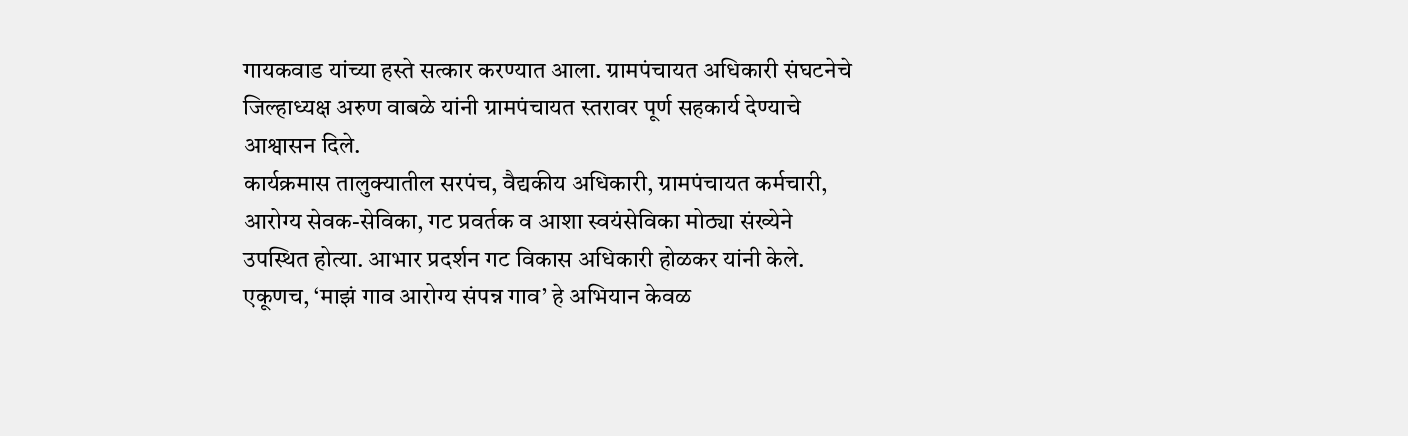गायकवाड यांच्या हस्ते सत्कार करण्यात आला. ग्रामपंचायत अधिकारी संघटनेचे जिल्हाध्यक्ष अरुण वाबळे यांनी ग्रामपंचायत स्तरावर पूर्ण सहकार्य देण्याचे आश्वासन दिले.
कार्यक्रमास तालुक्यातील सरपंच, वैद्यकीय अधिकारी, ग्रामपंचायत कर्मचारी, आरोग्य सेवक-सेविका, गट प्रवर्तक व आशा स्वयंसेविका मोठ्या संख्येने उपस्थित होत्या. आभार प्रदर्शन गट विकास अधिकारी होळकर यांनी केले. एकूणच, ‘माझं गाव आरोग्य संपन्न गाव’ हे अभियान केवळ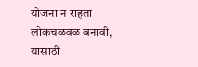योजना न राहता लोकचळवळ बनावी, यासाठी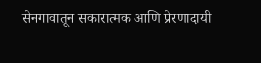सेनगावातून सकारात्मक आणि प्रेरणादायी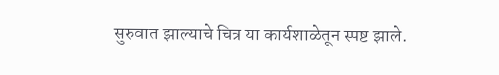सुरुवात झाल्याचे चित्र या कार्यशाळेतून स्पष्ट झाले.